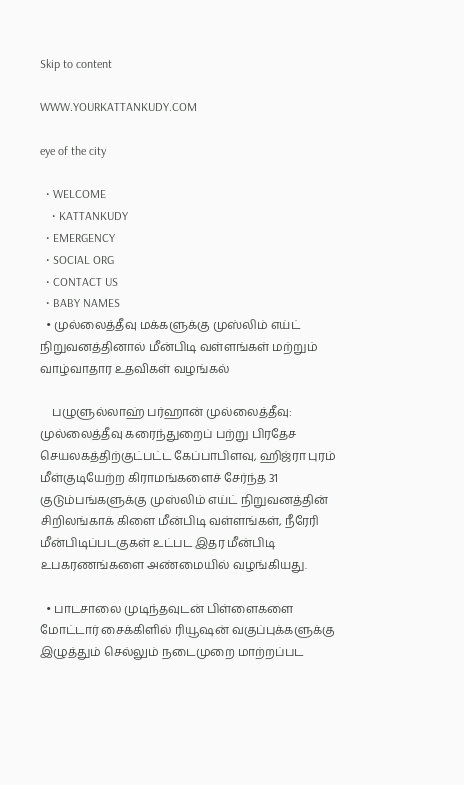Skip to content

WWW.YOURKATTANKUDY.COM

eye of the city

  • WELCOME
    • KATTANKUDY
  • EMERGENCY
  • SOCIAL ORG
  • CONTACT US
  • BABY NAMES
  • முல்லைத்தீவு மக்களுக்கு முஸ்லிம் எய்ட் நிறுவனத்தினால் மீன்பிடி வள்ளங்கள் மற்றும் வாழ்வாதார உதவிகள் வழங்கல்

    பழுளுல்லாஹ் பர்ஹான் முல்லைத்தீவு: முல்லைத்தீவு கரைந்துறைப் பற்று பிரதேச செயலகத்திற்குட்பட்ட கேப்பாபிளவு, ஹிஜ்ரா புரம் மீள்குடியேற்ற கிராமங்களைச் சேர்ந்த 31 குடும்பங்களுக்கு முஸ்லிம் எய்ட் நிறுவனத்தின் சிறிலங்காக் கிளை மீன்பிடி வள்ளங்கள், நீரேரி மீன்பிடிப்படகுகள் உட்பட இதர மீன்பிடி உபகரணங்களை அண்மையில் வழங்கியது.

  • பாடசாலை முடிந்தவுடன் பிள்ளைகளை மோட்டார் சைக்கிளில் ரியூஷன் வகுப்புக்களுக்கு இழுத்தும் செல்லும் நடைமுறை மாற்றப்பட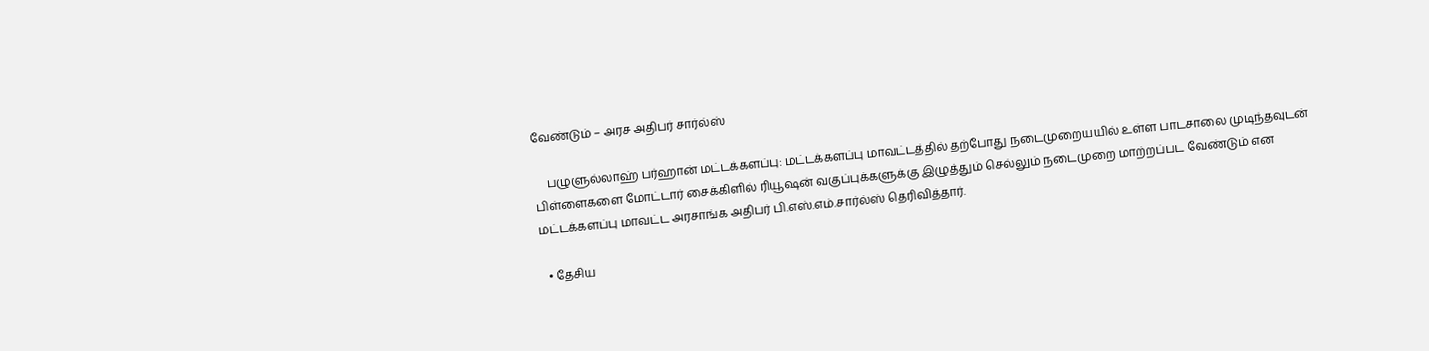வேண்டும் – அரச அதிபர் சார்ல்ஸ்

    பழுளுல்லாஹ் பர்ஹான் மட்டக்களப்பு: மட்டக்களப்பு மாவட்டத்தில் தற்போது நடைமுறையயில் உள்ள பாடசாலை முடிந்தவுடன் பிள்ளைகளை மோட்டார் சைக்கிளில் ரியூஷன் வகுப்புக்களுக்கு இழுத்தும் செல்லும் நடைமுறை மாற்றப்பட வேண்டும் என மட்டக்களப்பு மாவட்ட அரசாங்க அதிபர் பி.எஸ்.எம்.சார்ல்ஸ் தெரிவித்தார்.

  • தேசிய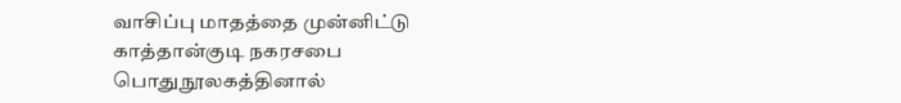வாசிப்பு மாதத்தை முன்னிட்டு காத்தான்குடி நகரசபை பொதுநூலகத்தினால்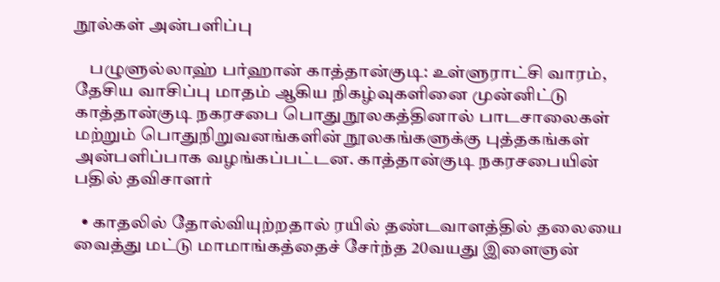நூல்கள் அன்பளிப்பு

    பழுளுல்லாஹ் பர்ஹான் காத்தான்குடி: உள்ளுராட்சி வாரம், தேசிய வாசிப்பு மாதம் ஆகிய நிகழ்வுகளினை முன்னிட்டு காத்தான்குடி நகரசபை பொது நூலகத்தினால் பாடசாலைகள் மற்றும் பொதுநிறுவனங்களின் நூலகங்களுக்கு புத்தகங்கள் அன்பளிப்பாக வழங்கப்பட்டன. காத்தான்குடி நகரசபையின் பதில் தவிசாளர்

  • காதலில் தோல்வியுற்றதால் ரயில் தண்டவாளத்தில் தலையை வைத்து மட்டு மாமாங்கத்தைச் சேர்ந்த 20வயது இளைஞன்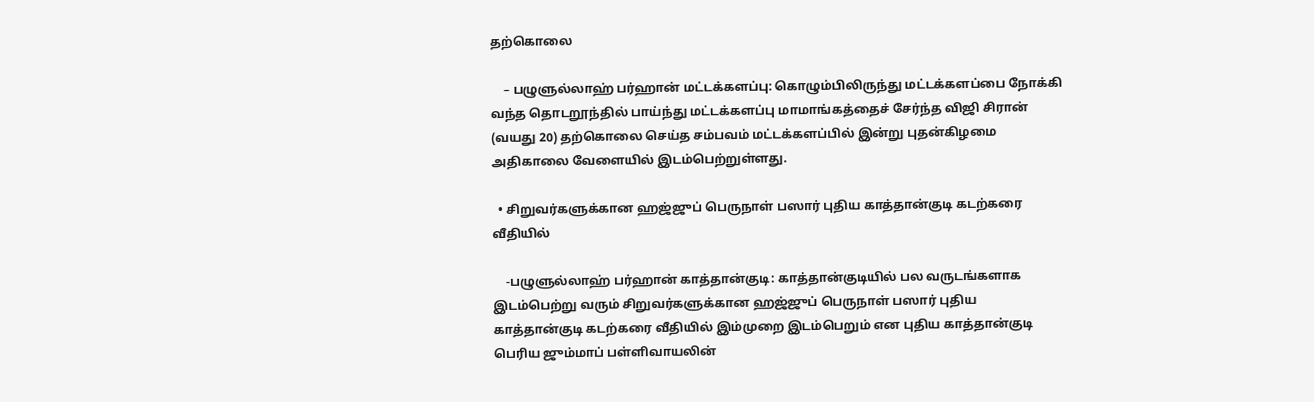தற்கொலை

    – பழுளுல்லாஹ் பர்ஹான் மட்டக்களப்பு: கொழும்பிலிருந்து மட்டக்களப்பை நோக்கி வந்த தொடறூந்தில் பாய்ந்து மட்டக்களப்பு மாமாங்கத்தைச் சேர்ந்த விஜி சிரான் (வயது 20) தற்கொலை செய்த சம்பவம் மட்டக்களப்பில் இன்று புதன்கிழமை அதிகாலை வேளையில் இடம்பெற்றுள்ளது.

  • சிறுவர்களுக்கான ஹஜ்ஜுப் பெருநாள் பஸார் புதிய காத்தான்குடி கடற்கரை வீதியில்

    -பழுளுல்லாஹ் பர்ஹான் காத்தான்குடி: காத்தான்குடியில் பல வருடங்களாக இடம்பெற்று வரும் சிறுவர்களுக்கான ஹஜ்ஜுப் பெருநாள் பஸார் புதிய காத்தான்குடி கடற்கரை வீதியில் இம்முறை இடம்பெறும் என புதிய காத்தான்குடி பெரிய ஜும்மாப் பள்ளிவாயலின்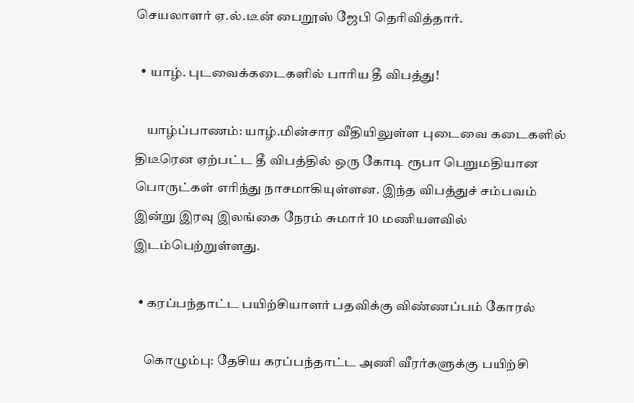செயலாளர் ஏ.ல்.டீன் பைறூஸ் ஜேபி தெரிவித்தார்.

  • யாழ். புடவைக்கடைகளில் பாரிய தீ விபத்து!

    யாழ்ப்பாணம்: யாழ்.மின்சார வீதியிலுள்ள புடைவை கடைகளில் திடீரென ஏற்பட்ட தீ விபத்தில் ஒரு கோடி ரூபா பெறுமதியான பொருட்கள் எரிந்து நாசமாகியுள்ளன. இந்த விபத்துச் சம்பவம் இன்று இரவு இலங்கை நேரம் சுமார் 10 மணியளவில் இடம்பெற்றுள்ளது.

  • கரப்பந்தாட்ட பயிற்சியாளர் பதவிக்கு விண்ணப்பம் கோரல்

    கொழும்பு: தேசிய கரப்பந்தாட்ட அணி வீரர்களுக்கு பயிற்சி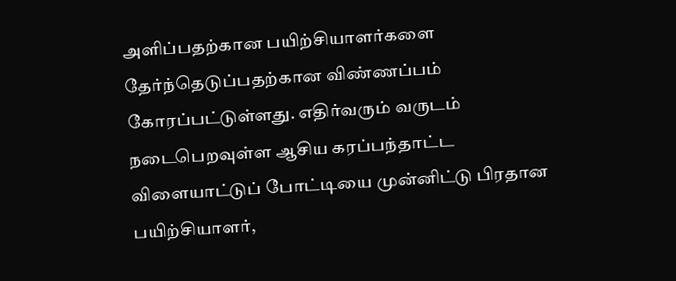அளிப்பதற்கான பயிற்சியாளர்களை தேர்ந்தெடுப்பதற்கான விண்ணப்பம் கோரப்பட்டுள்ளது. எதிர்வரும் வருடம் நடைபெறவுள்ள ஆசிய கரப்பந்தாட்ட விளையாட்டுப் போட்டியை முன்னிட்டு பிரதான பயிற்சியாளர்,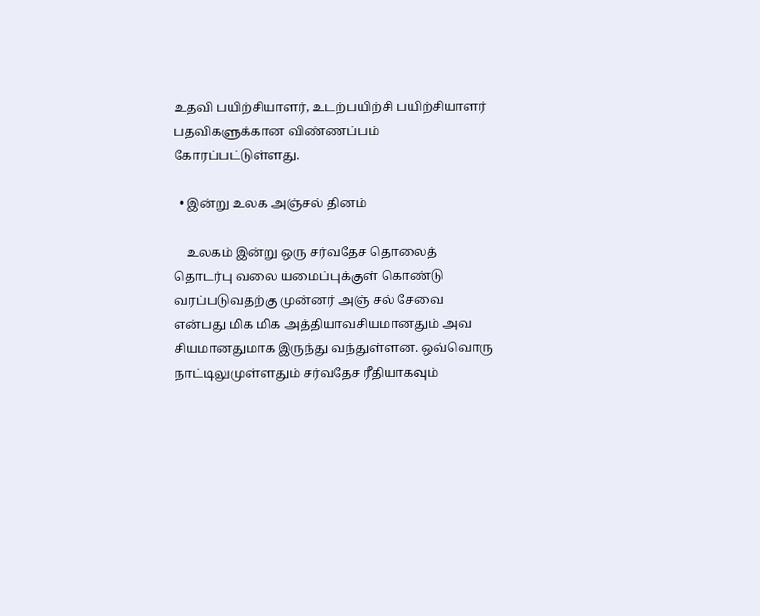உதவி பயிற்சியாளர், உடற்பயிற்சி பயிற்சியாளர் பதவிகளுக்கான விண்ணப்பம் கோரப்பட்டுள்ளது.

  • இன்று உலக அஞ்சல் தினம்

    உலகம் இன்று ஒரு சர்வதேச தொலைத் தொடர்பு வலை யமைப்புக்குள் கொண்டு வரப்படுவதற்கு முன்னர் அஞ் சல் சேவை என்பது மிக மிக அத்தியாவசியமானதும் அவ சியமானதுமாக இருந்து வந்துள்ளன. ஒவ்வொரு நாட்டிலுமுள்ளதும் சர்வதேச ரீதியாகவும்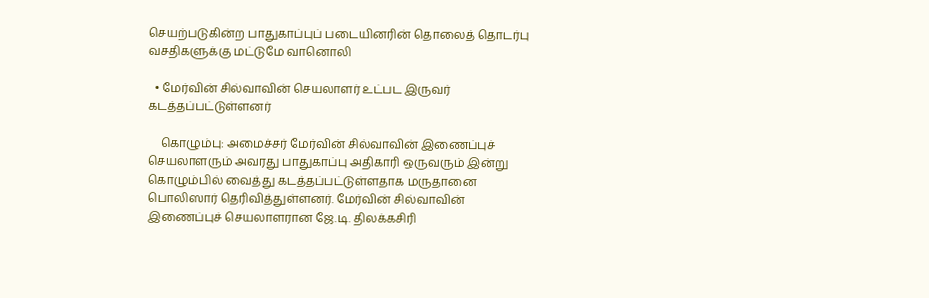செயற்படுகின்ற பாதுகாப்புப் படையினரின் தொலைத் தொடர்பு வசதிகளுக்கு மட்டுமே வானொலி

  • மேர்வின் சில்வாவின் செயலாளர் உட்பட இருவர் கடத்தப்பட்டுள்ளனர்

    கொழும்பு: அமைச்சர் மேர்வின் சில்வாவின் இணைப்புச் செயலாளரும் அவரது பாதுகாப்பு அதிகாரி ஒருவரும் இன்று கொழும்பில் வைத்து கடத்தப்பட்டுள்ளதாக மருதானை பொலிஸார் தெரிவித்துள்ளனர். மேர்வின் சில்வாவின் இணைப்புச் செயலாளரான ஜே.டி. திலக்கசிரி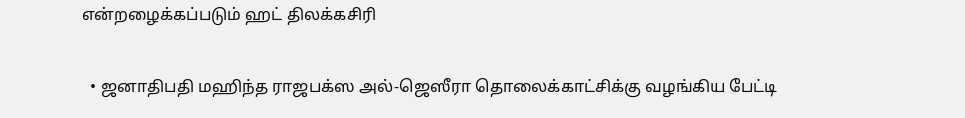என்றழைக்கப்படும் ஹட் திலக்கசிரி

  • ஜனாதிபதி மஹிந்த ராஜபக்ஸ அல்-ஜெஸீரா தொலைக்காட்சிக்கு வழங்கிய பேட்டி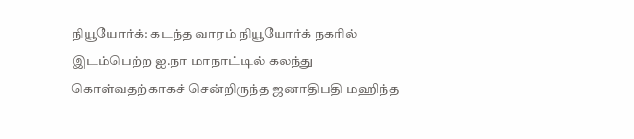நியூயோர்க்: கடந்த வாரம் நியூயோர்க் நகரில் இடம்பெற்ற ஐ.நா மாநாட்டில் கலந்து கொள்வதற்காகச் சென்றிருந்த ஜனாதிபதி மஹிந்த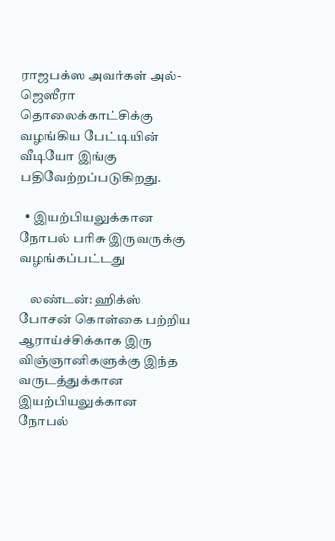ராஜபக்ஸ அவர்கள் அல்-ஜெஸீரா தொலைக்காட்சிக்கு வழங்கிய பேட்டியின் வீடியோ இங்கு பதிவேற்றப்படுகிறது.

  • இயற்பியலுக்கான நோபல் பரிசு இருவருக்கு வழங்கப்பட்டது

    லண்டன்: ஹிக்ஸ் போசன் கொள்கை பற்றிய ஆராய்ச்சிக்காக இரு விஞ்ஞானிகளுக்கு இந்த வருடத்துக்கான இயற்பியலுக்கான நோபல்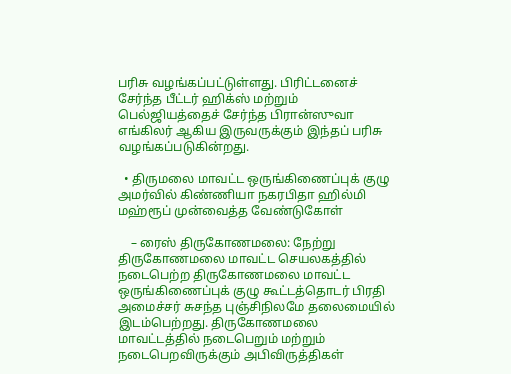பரிசு வழங்கப்பட்டுள்ளது. பிரிட்டனைச் சேர்ந்த பீட்டர் ஹிக்ஸ் மற்றும் பெல்ஜியத்தைச் சேர்ந்த பிரான்ஸுவா எங்கிலர் ஆகிய இருவருக்கும் இந்தப் பரிசு வழங்கப்படுகின்றது.

  • திருமலை மாவட்ட ஒருங்கிணைப்புக் குழு அமர்வில் கிண்ணியா நகரபிதா ஹில்மி மஹ்ரூப் முன்வைத்த வேண்டுகோள்

    – ரைஸ் திருகோணமலை: நேற்று திருகோணமலை மாவட்ட செயலகத்தில் நடைபெற்ற திருகோணமலை மாவட்ட ஒருங்கிணைப்புக் குழு கூட்டத்தொடர் பிரதி அமைச்சர் சுசந்த புஞ்சிநிலமே தலைமையில் இடம்பெற்றது. திருகோணமலை மாவட்டத்தில் நடைபெறும் மற்றும் நடைபெறவிருக்கும் அபிவிருத்திகள்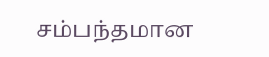சம்பந்தமான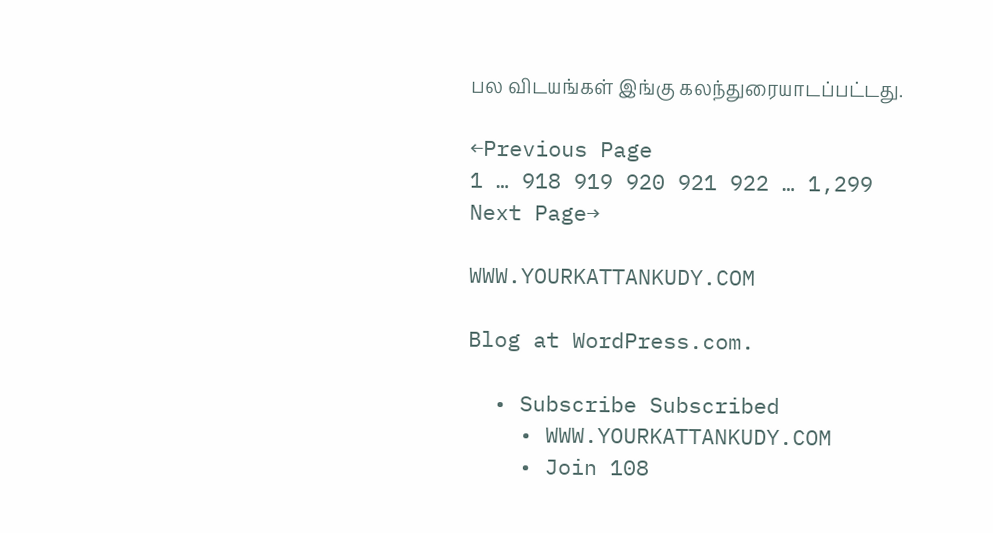பல விடயங்கள் இங்கு கலந்துரையாடப்பட்டது.

←Previous Page
1 … 918 919 920 921 922 … 1,299
Next Page→

WWW.YOURKATTANKUDY.COM

Blog at WordPress.com.

  • Subscribe Subscribed
    • WWW.YOURKATTANKUDY.COM
    • Join 108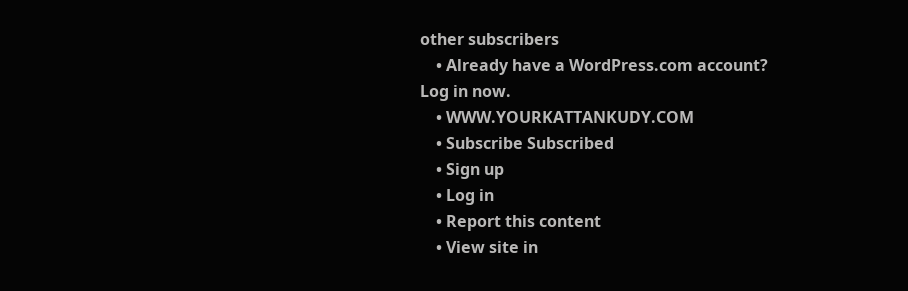other subscribers
    • Already have a WordPress.com account? Log in now.
    • WWW.YOURKATTANKUDY.COM
    • Subscribe Subscribed
    • Sign up
    • Log in
    • Report this content
    • View site in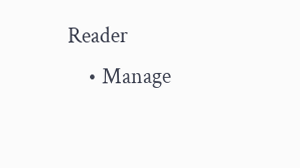Reader
    • Manage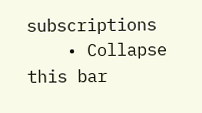subscriptions
    • Collapse this bar